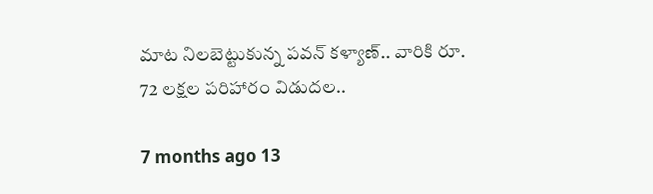మాట నిలబెట్టుకున్న పవన్ కళ్యాణ్.. వారికి రూ. 72 లక్షల పరిహారం విడుదల..

7 months ago 13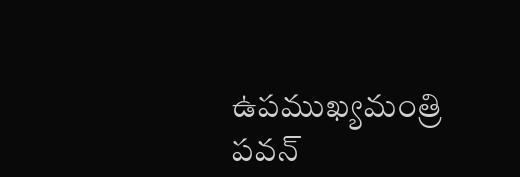ఉపముఖ్యమంత్రి పవన్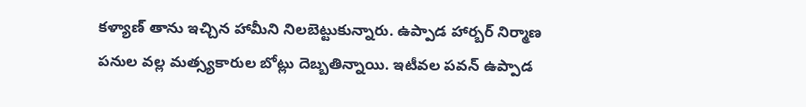కళ్యాణ్ తాను ఇచ్చిన హామీని నిలబెట్టుకున్నారు. ఉప్పాడ హార్బర్ నిర్మాణ పనుల వల్ల మత్స్యకారుల బోట్లు దెబ్బతిన్నాయి. ఇటీవల పవన్ ఉప్పాడ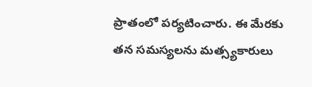ప్రాతంలో పర్యటించారు. ఈ మేరకు తన సమస్యలను మత్స్యకారులు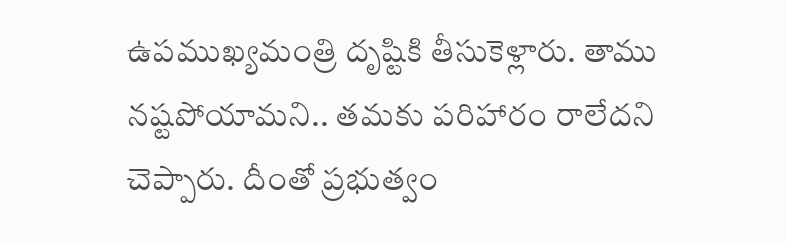ఉపముఖ్యమంత్రి దృష్టికి తీసుకెళ్లారు. తాము నష్టపోయామని.. తమకు పరిహారం రాలేదని చెప్పారు. దీంతో ప్రభుత్వం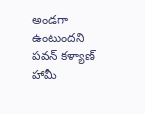అండగా ఉంటుందని పవన్ కళ్యాణ్ హామీ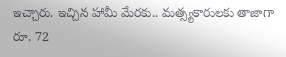ఇచ్చారు. ఇచ్చిన హామీ మేరకు.. మత్స్యకారులకు తాజాగా రూ. 72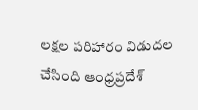లక్షల పరిహారం విడుదల చేసింది ఆంధ్రప్రదేశ్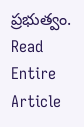ప్రభుత్వం.
Read Entire Article